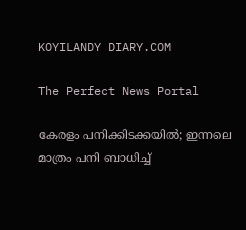KOYILANDY DIARY.COM

The Perfect News Portal

കേരളം പനിക്കിടക്കയിൽ; ഇന്നലെ മാത്രം പനി ബാധിച്ച്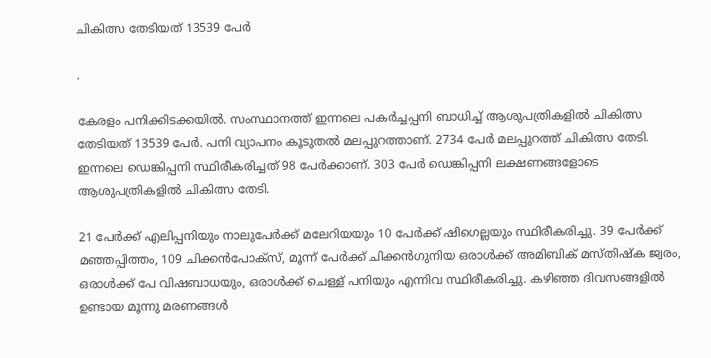ചികിത്സ തേടിയത് 13539 പേര്‍

.

കേരളം പനിക്കിടക്കയിൽ. സംസ്ഥാനത്ത് ഇന്നലെ പകര്‍ച്ചപ്പനി ബാധിച്ച് ആശുപത്രികളില്‍ ചികിത്സ തേടിയത് 13539 പേര്‍. പനി വ്യാപനം കൂടുതല്‍ മലപ്പുറത്താണ്. 2734 പേര്‍ മലപ്പുറത്ത് ചികിത്സ തേടി. ഇന്നലെ ഡെങ്കിപ്പനി സ്ഥിരീകരിച്ചത് 98 പേര്‍ക്കാണ്. 303 പേര്‍ ഡെങ്കിപ്പനി ലക്ഷണങ്ങളോടെ ആശുപത്രികളില്‍ ചികിത്സ തേടി.

21 പേര്‍ക്ക് എലിപ്പനിയും നാലുപേര്‍ക്ക് മലേറിയയും 10 പേര്‍ക്ക് ഷിഗെല്ലയും സ്ഥിരീകരിച്ചു. 39 പേര്‍ക്ക് മഞ്ഞപ്പിത്തം, 109 ചിക്കന്‍പോക്‌സ്, മൂന്ന് പേര്‍ക്ക് ചിക്കന്‍ഗുനിയ ഒരാള്‍ക്ക് അമിബിക് മസ്തിഷ്‌ക ജ്വരം, ഒരാള്‍ക്ക് പേ വിഷബാധയും, ഒരാള്‍ക്ക് ചെള്ള് പനിയും എന്നിവ സ്ഥിരീകരിച്ചു. കഴിഞ്ഞ ദിവസങ്ങളില്‍ ഉണ്ടായ മൂന്നു മരണങ്ങള്‍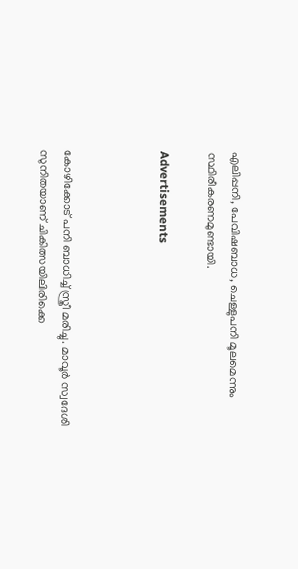എലിപ്പനി, പേവിഷബാധ, ചെള്ളുപനി മൂലമെന്നും സ്ഥിരീകരണമുണ്ടായി.

Advertisements



കോഴിക്കോട് പനി ബാധിച്ച് സ്ത്രീ മരിച്ചു. മാവൂര്‍ സ്വദേശി സുനിതയാണ് ചികിത്സയിലിരിക്കെ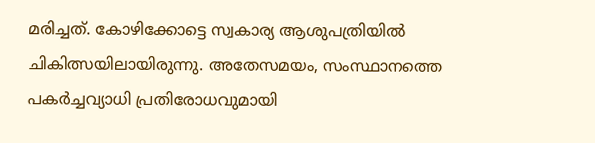മരിച്ചത്. കോഴിക്കോട്ടെ സ്വകാര്യ ആശുപത്രിയില്‍ ചികിത്സയിലായിരുന്നു. അതേസമയം, സംസ്ഥാനത്തെ പകര്‍ച്ചവ്യാധി പ്രതിരോധവുമായി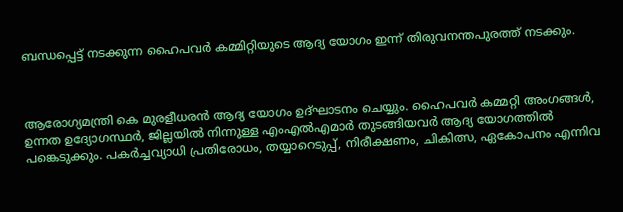ബന്ധപ്പെട്ട് നടക്കുന്ന ഹൈപവര്‍ കമ്മിറ്റിയുടെ ആദ്യ യോഗം ഇന്ന് തിരുവനന്തപുരത്ത് നടക്കും.



ആരോഗ്യമന്ത്രി കെ മുരളീധരന്‍ ആദ്യ യോഗം ഉദ്ഘാടനം ചെയ്യും. ഹൈപവര്‍ കമ്മറ്റി അംഗങ്ങള്‍, ഉന്നത ഉദ്യോഗസ്ഥര്‍, ജില്ലയില്‍ നിന്നുള്ള എംഎല്‍എമാര്‍ തുടങ്ങിയവര്‍ ആദ്യ യോഗത്തില്‍ പങ്കെടുക്കും. പകര്‍ച്ചവ്യാധി പ്രതിരോധം, തയ്യാറെടുപ്പ്, നിരീക്ഷണം, ചികിത്സ, ഏകോപനം എന്നിവ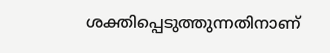ശക്തിപ്പെടുത്തുന്നതിനാണ്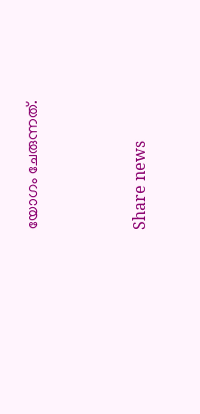യോഗം ചേരുന്നത്.



Share news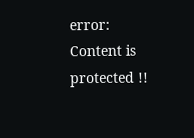error: Content is protected !!